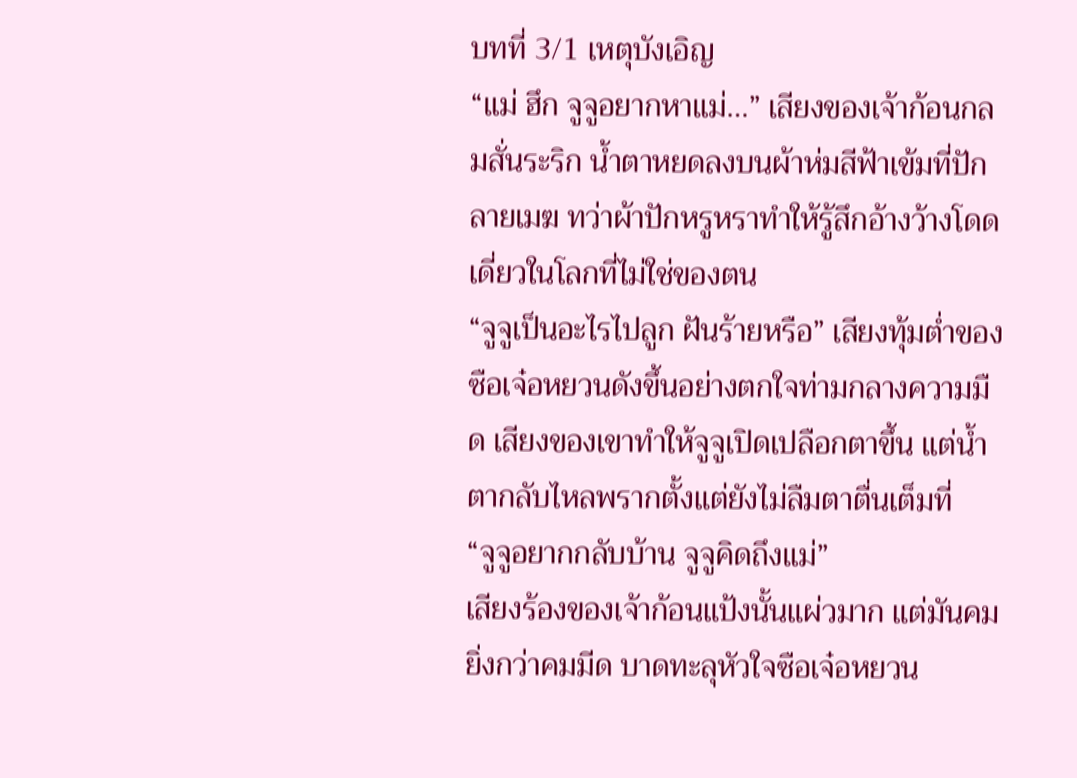บทที่ 3/1 เหตุบังเอิญ
“แม่ ฮึก จูจูอยากหาแม่…” เสียงของเจ้าก้อนกลมสั่นระริก น้ำตาหยดลงบนผ้าห่มสีฟ้าเข้มที่ปักลายเมฆ ทว่าผ้าปักหรูหราทำให้รู้สึกอ้างว้างโดดเดี่ยวในโลกที่ไม่ใช่ของตน
“จูจูเป็นอะไรไปลูก ฝันร้ายหรือ” เสียงทุ้มต่ำของซือเจ๋อหยวนดังขึ้นอย่างตกใจท่ามกลางความมืด เสียงของเขาทำให้จูจูเปิดเปลือกตาขึ้น แต่น้ำตากลับไหลพรากตั้งแต่ยังไม่ลืมตาตื่นเต็มที่
“จูจูอยากกลับบ้าน จูจูคิดถึงแม่”
เสียงร้องของเจ้าก้อนแป้งนั้นแผ่วมาก แต่มันคมยิ่งกว่าคมมีด บาดทะลุหัวใจซือเจ๋อหยวน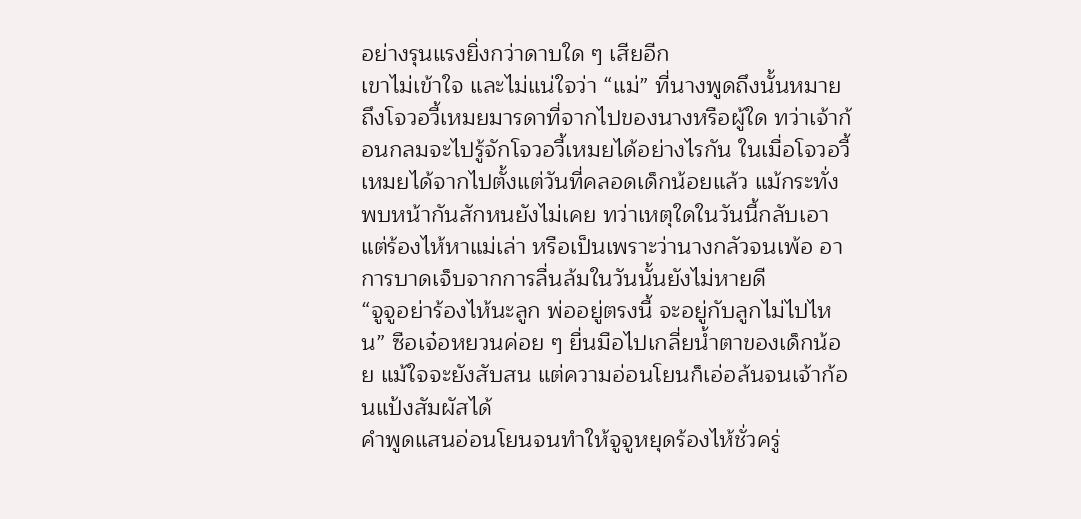อย่างรุนแรงยิ่งกว่าดาบใด ๆ เสียอีก
เขาไม่เข้าใจ และไม่แน่ใจว่า “แม่” ที่นางพูดถึงนั้นหมายถึงโจวอวี้เหมยมารดาที่จากไปของนางหรือผู้ใด ทว่าเจ้าก้อนกลมจะไปรู้จักโจวอวี้เหมยได้อย่างไรกัน ในเมื่อโจวอวี้เหมยได้จากไปตั้งแต่วันที่คลอดเด็กน้อยแล้ว แม้กระทั่งพบหน้ากันสักหนยังไม่เคย ทว่าเหตุใดในวันนี้กลับเอาแต่ร้องไห้หาแม่เล่า หรือเป็นเพราะว่านางกลัวจนเพ้อ อาการบาดเจ็บจากการลื่นล้มในวันนั้นยังไม่หายดี
“จูจูอย่าร้องไห้นะลูก พ่ออยู่ตรงนี้ จะอยู่กับลูกไม่ไปไหน” ซือเจ๋อหยวนค่อย ๆ ยื่นมือไปเกลี่ยน้ำตาของเด็กน้อย แม้ใจจะยังสับสน แต่ความอ่อนโยนก็เอ่อล้นจนเจ้าก้อนแป้งสัมผัสได้
คำพูดแสนอ่อนโยนจนทำให้จูจูหยุดร้องไห้ชั่วครู่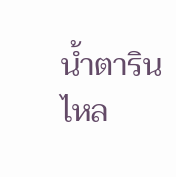น้ำตารินไหล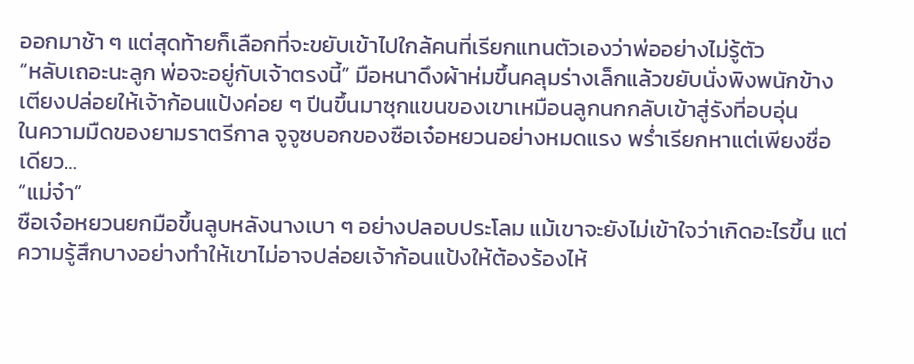ออกมาช้า ๆ แต่สุดท้ายก็เลือกที่จะขยับเข้าไปใกล้คนที่เรียกแทนตัวเองว่าพ่ออย่างไม่รู้ตัว
“หลับเถอะนะลูก พ่อจะอยู่กับเจ้าตรงนี้” มือหนาดึงผ้าห่มขึ้นคลุมร่างเล็กแล้วขยับนั่งพิงพนักข้างเตียงปล่อยให้เจ้าก้อนแป้งค่อย ๆ ปีนขึ้นมาซุกแขนของเขาเหมือนลูกนกกลับเข้าสู่รังที่อบอุ่น
ในความมืดของยามราตรีกาล จูจูซบอกของซือเจ๋อหยวนอย่างหมดแรง พร่ำเรียกหาแต่เพียงชื่อเดียว…
“แม่จ๋า”
ซือเจ๋อหยวนยกมือขึ้นลูบหลังนางเบา ๆ อย่างปลอบประโลม แม้เขาจะยังไม่เข้าใจว่าเกิดอะไรขึ้น แต่ความรู้สึกบางอย่างทำให้เขาไม่อาจปล่อยเจ้าก้อนแป้งให้ต้องร้องไห้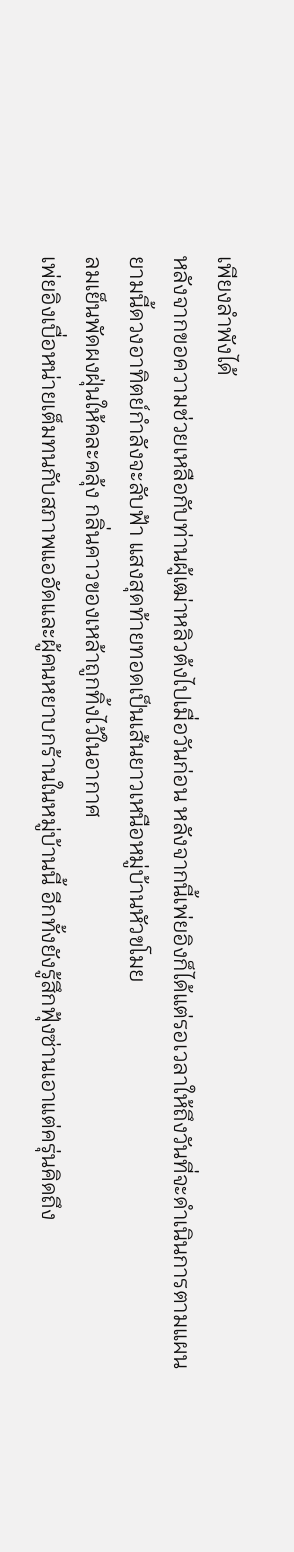เพียงลำพังได้
หลังจากขอความช่วยเหลือกับท่านผู้เฒ่าหลิวต้งไปเมื่อวันก่อน หลังจากนี้เพ่ยอิงก็ได้แต่รอเวลาให้ถึงวันที่จะดำเนินการตามแผน
ยามนี้ดวงอาทิตย์กำลังจะลับฟ้า แสงสุดท้ายทอดเป็นเส้นยาวเหนือหมู่บ้านหัวขโมย
ลมเย็นพัดผงฝุ่นให้คละคลุ้ง กลิ่นคาวของเหล้าถูกทิ้งไว้ในอากาศ
เพ่ยอิงเบื่อหน่ายเต็มทนกับสภาพแออัดและผู้คนหยาบกร้านในหมู่บ้านนี้ อีกทั้งยังรู้สึกฟุ้งซ่านเอาแต่ครุ่นคิดถึง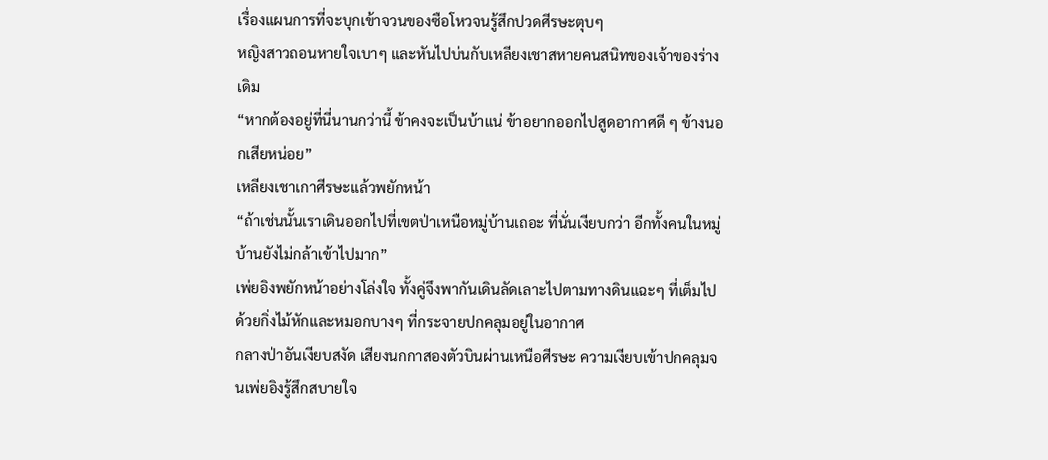เรื่องแผนการที่จะบุกเข้าจวนของซือโหวจนรู้สึกปวดศีรษะตุบๆ
หญิงสาวถอนหายใจเบาๆ และหันไปบ่นกับเหลียงเชาสหายคนสนิทของเจ้าของร่างเดิม
“หากต้องอยู่ที่นี่นานกว่านี้ ข้าคงจะเป็นบ้าแน่ ข้าอยากออกไปสูดอากาศดี ๆ ข้างนอกเสียหน่อย”
เหลียงเชาเกาศีรษะแล้วพยักหน้า
“ถ้าเช่นนั้นเราเดินออกไปที่เขตป่าเหนือหมู่บ้านเถอะ ที่นั่นเงียบกว่า อีกทั้งคนในหมู่บ้านยังไม่กล้าเข้าไปมาก”
เพ่ยอิงพยักหน้าอย่างโล่งใจ ทั้งคู่จึงพากันเดินลัดเลาะไปตามทางดินแฉะๆ ที่เต็มไปด้วยกิ่งไม้หักและหมอกบางๆ ที่กระจายปกคลุมอยู่ในอากาศ
กลางป่าอันเงียบสงัด เสียงนกกาสองตัวบินผ่านเหนือศีรษะ ความเงียบเข้าปกคลุมจนเพ่ยอิงรู้สึกสบายใจ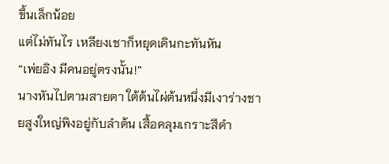ขึ้นเล็กน้อย
แต่ไม่ทันไร เหลียงเชาก็หยุดเดินกะทันหัน
“เพ่ยอิง มีคนอยู่ตรงนั้น!”
นางหันไปตามสายตา ใต้ต้นไผ่ต้นหนึ่งมีเงาร่างชายสูงใหญ่พิงอยู่กับลำต้น เสื้อคลุมเกราะสีดำ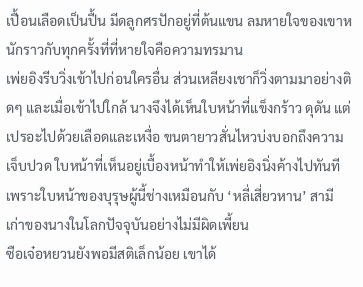เปื้อนเลือดเป็นปื้น มีดลูกศรปักอยู่ที่ต้นแขน ลมหายใจของเขาหนักราวกับทุกครั้งที่ที่หายใจคือความทรมาน
เพ่ยอิงรีบวิ่งเข้าไปก่อนใครอื่น ส่วนเหลียงเชาก็วิ่งตามมาอย่างติดๆ และเมื่อเข้าไปใกล้ นางจึงได้เห็นใบหน้าที่แข็งกร้าว ดุดัน แต่เปรอะไปด้วยเลือดและเหงื่อ ขนตายาวสั่นไหวบ่งบอกถึงความเจ็บปวด ใบหน้าที่เห็นอยู่เบื้องหน้าทำให้เพ่ยอิงนิ่งค้างไปทันทีเพราะใบหน้าของบุรุษผู้นี้ช่างเหมือนกับ ‘หลี่เสี่ยวหาน’ สามีเก่าของนางในโลกปัจจุบันอย่างไม่มีผิดเพี้ยน
ซือเจ๋อหยวนยังพอมีสติเล็กน้อย เขาได้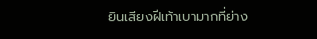ยินเสียงฝีเท้าเบามากที่ย่าง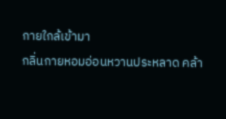กายใกล้เข้ามา
กลิ่นกายหอมอ่อนหวานประหลาด คล้า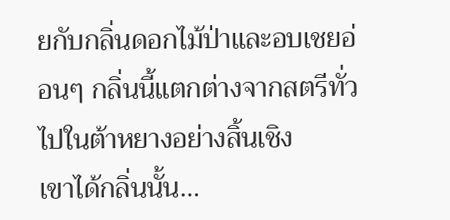ยกับกลิ่นดอกไม้ป่าและอบเชยอ่อนๆ กลิ่นนี้แตกต่างจากสตรีทั่วไปในต้าหยางอย่างสิ้นเชิง
เขาได้กลิ่นนั้น…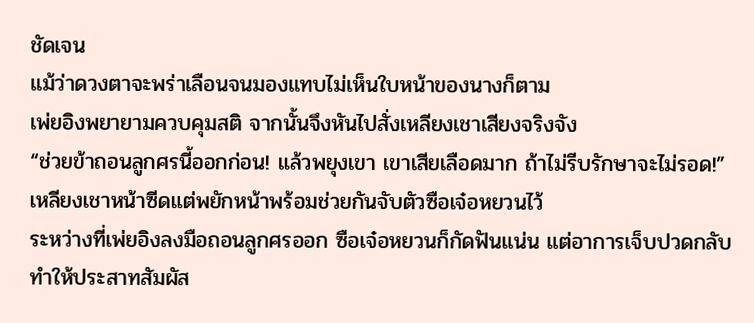ชัดเจน
แม้ว่าดวงตาจะพร่าเลือนจนมองแทบไม่เห็นใบหน้าของนางก็ตาม
เพ่ยอิงพยายามควบคุมสติ จากนั้นจึงหันไปสั่งเหลียงเชาเสียงจริงจัง
“ช่วยข้าถอนลูกศรนี้ออกก่อน! แล้วพยุงเขา เขาเสียเลือดมาก ถ้าไม่รีบรักษาจะไม่รอด!”
เหลียงเชาหน้าซีดแต่พยักหน้าพร้อมช่วยกันจับตัวซือเจ๋อหยวนไว้
ระหว่างที่เพ่ยอิงลงมือถอนลูกศรออก ซือเจ๋อหยวนก็กัดฟันแน่น แต่อาการเจ็บปวดกลับทำให้ประสาทสัมผัส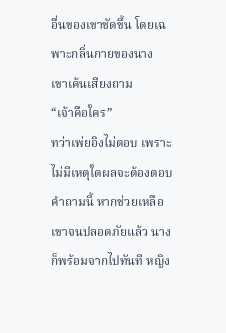อื่นของเขาชัดขึ้น โดยเฉพาะกลิ่นกายของนาง
เขาเค้นเสียงถาม
“เจ้าคือใคร”
ทว่าเพ่ยอิงไม่ตอบ เพราะไม่มีเหตุใดผลจะต้องตอบคำถามนี้ หากช่วยเหลือเขาจนปลอดภัยแล้ว นางก็พร้อมจากไปทันที หญิง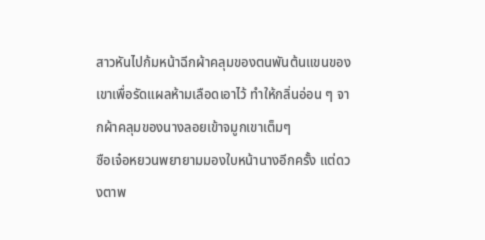สาวหันไปก้มหน้าฉีกผ้าคลุมของตนพันต้นแขนของเขาเพื่อรัดแผลห้ามเลือดเอาไว้ ทำให้กลิ่นอ่อน ๆ จากผ้าคลุมของนางลอยเข้าจมูกเขาเต็มๆ
ซือเจ๋อหยวนพยายามมองใบหน้านางอีกครั้ง แต่ดวงตาพ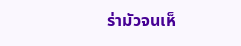ร่ามัวจนเห็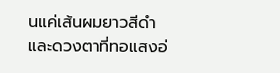นแค่เส้นผมยาวสีดำและดวงตาที่ทอแสงอ่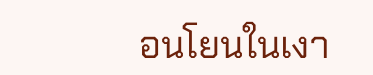อนโยนในเงา